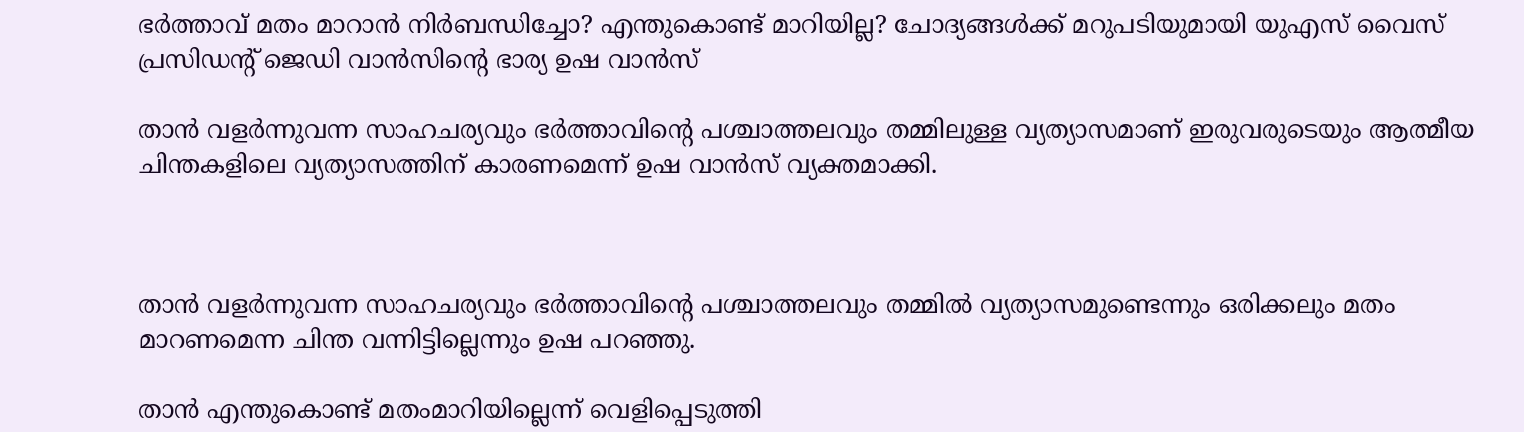ഭര്‍ത്താവ് മതം മാറാന്‍ നിര്‍ബന്ധിച്ചോ? എന്തുകൊണ്ട് മാറിയില്ല? ചോദ്യങ്ങള്‍ക്ക് മറുപടിയുമായി യുഎസ് വൈസ് പ്രസിഡന്റ് ജെഡി വാന്‍സിന്റെ ഭാര്യ ഉഷ വാന്‍സ്

താന്‍ വളര്‍ന്നുവന്ന സാഹചര്യവും ഭര്‍ത്താവിന്റെ പശ്ചാത്തലവും തമ്മിലുള്ള വ്യത്യാസമാണ് ഇരുവരുടെയും ആത്മീയ ചിന്തകളിലെ വ്യത്യാസത്തിന് കാരണമെന്ന് ഉഷ വാന്‍സ് വ്യക്തമാക്കി.



താന്‍ വളര്‍ന്നുവന്ന സാഹചര്യവും ഭര്‍ത്താവിന്റെ പശ്ചാത്തലവും തമ്മില്‍ വ്യത്യാസമുണ്ടെന്നും ഒരിക്കലും മതം മാറണമെന്ന ചിന്ത വന്നിട്ടില്ലെന്നും ഉഷ പറഞ്ഞു.

താന്‍ എന്തുകൊണ്ട് മതംമാറിയില്ലെന്ന് വെളിപ്പെടുത്തി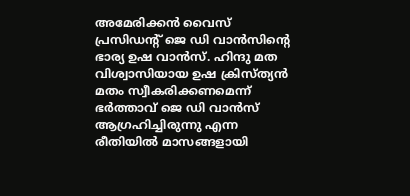അമേരിക്കന്‍ വൈസ് പ്രസിഡന്റ് ജെ ഡി വാന്‍സിന്റെ ഭാര്യ ഉഷ വാന്‍സ്. ഹിന്ദു മത വിശ്വാസിയായ ഉഷ ക്രിസ്ത്യന്‍ മതം സ്വീകരിക്കണമെന്ന് ഭര്‍ത്താവ് ജെ ഡി വാന്‍സ് ആഗ്രഹിച്ചിരുന്നു എന്ന രീതിയില്‍ മാസങ്ങളായി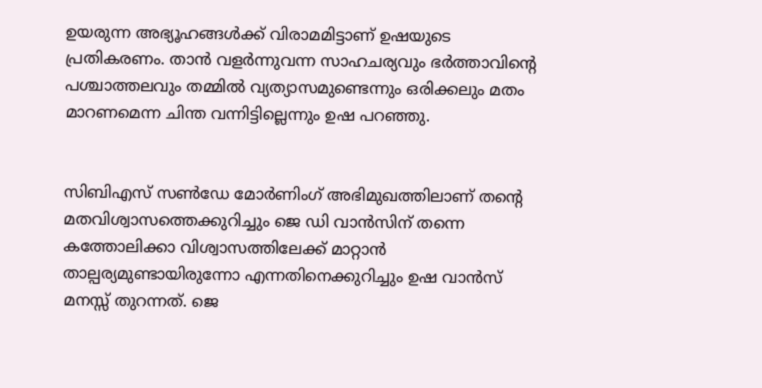ഉയരുന്ന അഭ്യൂഹങ്ങള്‍ക്ക് വിരാമമിട്ടാണ് ഉഷയുടെ പ്രതികരണം. താന്‍ വളര്‍ന്നുവന്ന സാഹചര്യവും ഭര്‍ത്താവിന്റെ പശ്ചാത്തലവും തമ്മില്‍ വ്യത്യാസമുണ്ടെന്നും ഒരിക്കലും മതം മാറണമെന്ന ചിന്ത വന്നിട്ടില്ലെന്നും ഉഷ പറഞ്ഞു.


സിബിഎസ് സണ്‍ഡേ മോര്‍ണിംഗ് അഭിമുഖത്തിലാണ് തന്റെ മതവിശ്വാസത്തെക്കുറിച്ചും ജെ ഡി വാന്‍സിന് തന്നെ കത്തോലിക്കാ വിശ്വാസത്തിലേക്ക് മാറ്റാന്‍ താല്പര്യമുണ്ടായിരുന്നോ എന്നതിനെക്കുറിച്ചും ഉഷ വാന്‍സ് മനസ്സ് തുറന്നത്. ജെ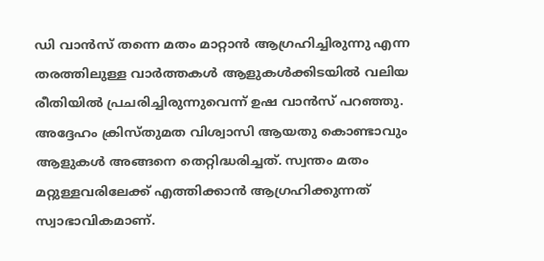ഡി വാന്‍സ് തന്നെ മതം മാറ്റാന്‍ ആഗ്രഹിച്ചിരുന്നു എന്ന തരത്തിലുള്ള വാര്‍ത്തകള്‍ ആളുകള്‍ക്കിടയില്‍ വലിയ രീതിയില്‍ പ്രചരിച്ചിരുന്നുവെന്ന് ഉഷ വാന്‍സ് പറഞ്ഞു. അദ്ദേഹം ക്രിസ്തുമത വിശ്വാസി ആയതു കൊണ്ടാവും ആളുകള്‍ അങ്ങനെ തെറ്റിദ്ധരിച്ചത്. സ്വന്തം മതം മറ്റുള്ളവരിലേക്ക് എത്തിക്കാന്‍ ആഗ്രഹിക്കുന്നത് സ്വാഭാവികമാണ്.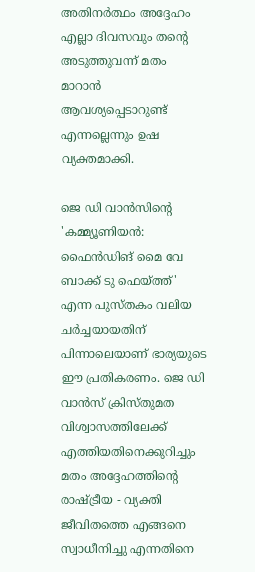അതിനര്‍ത്ഥം അദ്ദേഹം എല്ലാ ദിവസവും തന്റെ അടുത്തുവന്ന് മതം മാറാന്‍ ആവശ്യപ്പെടാറുണ്ട് എന്നല്ലെന്നും ഉഷ വ്യക്തമാക്കി.

ജെ ഡി വാന്‍സിന്റെ 'കമ്മ്യൂണിയന്‍: ഫൈന്‍ഡിങ് മൈ വേ ബാക്ക് ടു ഫെയ്ത്ത്' എന്ന പുസ്തകം വലിയ ചര്‍ച്ചയായതിന് പിന്നാലെയാണ് ഭാര്യയുടെ ഈ പ്രതികരണം. ജെ ഡി വാന്‍സ് ക്രിസ്തുമത വിശ്വാസത്തിലേക്ക് എത്തിയതിനെക്കുറിച്ചും മതം അദ്ദേഹത്തിന്റെ രാഷ്ട്രീയ - വ്യക്തി ജീവിതത്തെ എങ്ങനെ സ്വാധീനിച്ചു എന്നതിനെ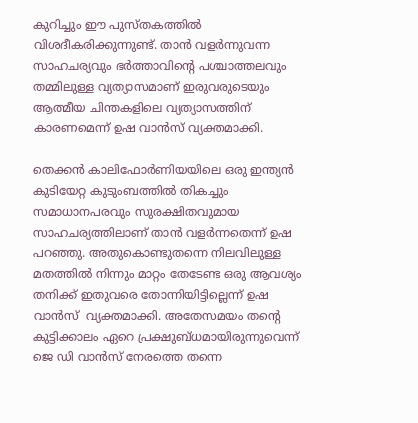കുറിച്ചും ഈ പുസ്തകത്തില്‍ വിശദീകരിക്കുന്നുണ്ട്. താന്‍ വളര്‍ന്നുവന്ന സാഹചര്യവും ഭര്‍ത്താവിന്റെ പശ്ചാത്തലവും തമ്മിലുള്ള വ്യത്യാസമാണ് ഇരുവരുടെയും ആത്മീയ ചിന്തകളിലെ വ്യത്യാസത്തിന് കാരണമെന്ന് ഉഷ വാന്‍സ് വ്യക്തമാക്കി.

തെക്കന്‍ കാലിഫോര്‍ണിയയിലെ ഒരു ഇന്ത്യന്‍ കുടിയേറ്റ കുടുംബത്തില്‍ തികച്ചും സമാധാനപരവും സുരക്ഷിതവുമായ സാഹചര്യത്തിലാണ് താന്‍ വളര്‍ന്നതെന്ന് ഉഷ പറഞ്ഞു. അതുകൊണ്ടുതന്നെ നിലവിലുള്ള മതത്തില്‍ നിന്നും മാറ്റം തേടേണ്ട ഒരു ആവശ്യം തനിക്ക് ഇതുവരെ തോന്നിയിട്ടില്ലെന്ന് ഉഷ വാന്‍സ്  വ്യക്തമാക്കി. അതേസമയം തന്റെ കുട്ടിക്കാലം ഏറെ പ്രക്ഷുബ്ധമായിരുന്നുവെന്ന് ജെ ഡി വാന്‍സ് നേരത്തെ തന്നെ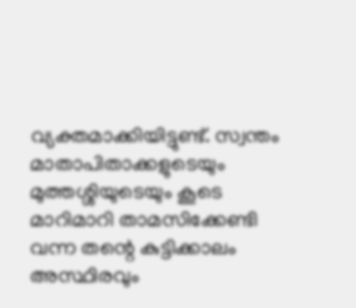വ്യക്തമാക്കിയിട്ടുണ്ട്. സ്വന്തം മാതാപിതാക്കളുടെയും മുത്തശ്ശിയുടെയും കൂടെ മാറിമാറി താമസിക്കേണ്ടി വന്ന തന്റെ കുട്ടിക്കാലം അസ്ഥിരവും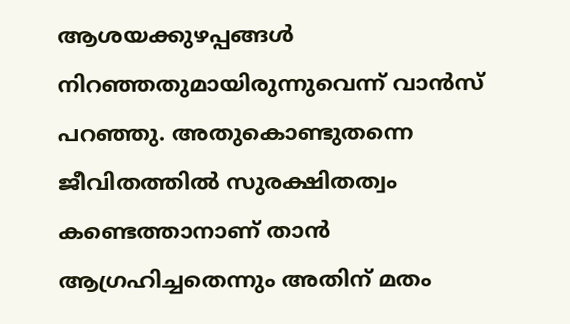ആശയക്കുഴപ്പങ്ങള്‍ നിറഞ്ഞതുമായിരുന്നുവെന്ന് വാന്‍സ് പറഞ്ഞു. അതുകൊണ്ടുതന്നെ ജീവിതത്തില്‍ സുരക്ഷിതത്വം കണ്ടെത്താനാണ് താന്‍ ആഗ്രഹിച്ചതെന്നും അതിന് മതം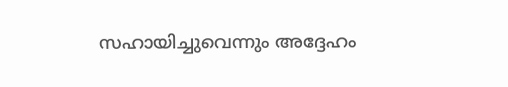സഹായിച്ചുവെന്നും അദ്ദേഹം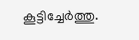കൂട്ടിച്ചേര്‍ത്തു.